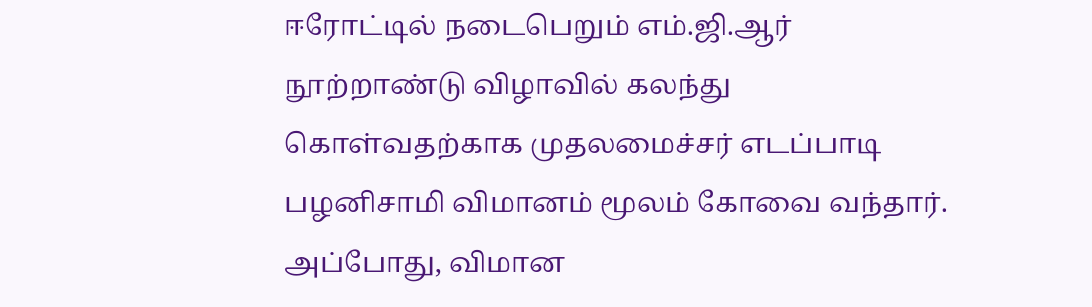ஈரோட்டில் நடைபெறும் எம்.ஜி.ஆர் நூற்றாண்டு விழாவில் கலந்து கொள்வதற்காக முதலமைச்சர் எடப்பாடி பழனிசாமி விமானம் மூலம் கோவை வந்தார்.
அப்போது, விமான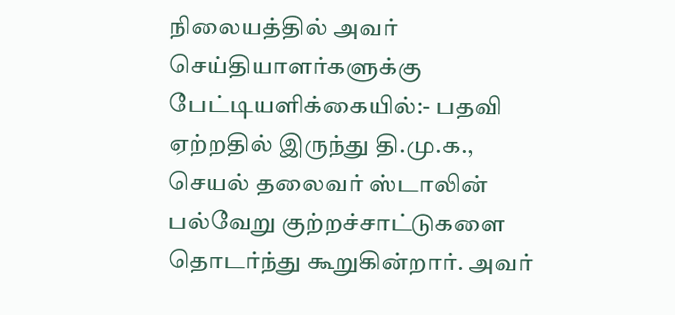நிலையத்தில் அவர் செய்தியாளர்களுக்கு பேட்டியளிக்கையில்:- பதவி ஏற்றதில் இருந்து தி.மு.க., செயல் தலைவர் ஸ்டாலின் பல்வேறு குற்றச்சாட்டுகளை தொடர்ந்து கூறுகின்றார். அவர்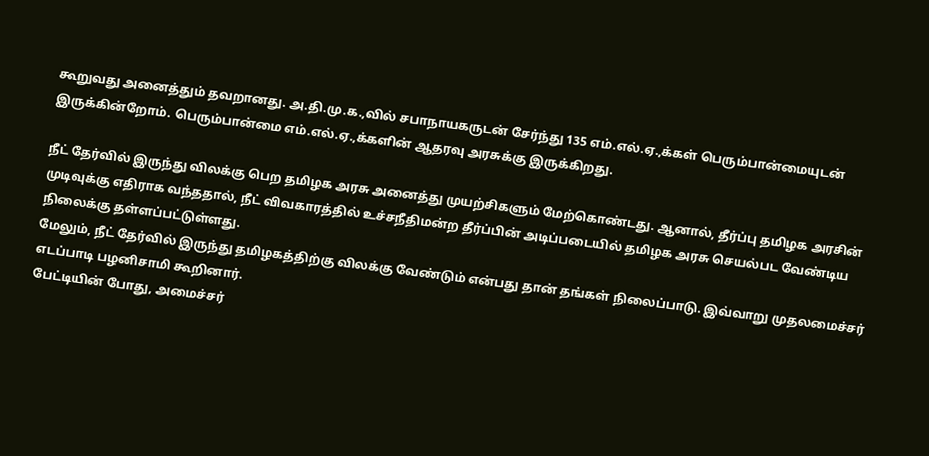கூறுவது அனைத்தும் தவறானது. அ.தி.மு.க.,வில் சபாநாயகருடன் சேர்ந்து 135 எம்.எல்.ஏ.,க்கள் பெரும்பான்மையுடன் இருக்கின்றோம். பெரும்பான்மை எம்.எல்.ஏ.,க்களின் ஆதரவு அரசுக்கு இருக்கிறது.

நீட் தேர்வில் இருந்து விலக்கு பெற தமிழக அரசு அனைத்து முயற்சிகளும் மேற்கொண்டது. ஆனால், தீர்ப்பு தமிழக அரசின் முடிவுக்கு எதிராக வந்ததால், நீட் விவகாரத்தில் உச்சநீதிமன்ற தீர்ப்பின் அடிப்படையில் தமிழக அரசு செயல்பட வேண்டிய நிலைக்கு தள்ளப்பட்டுள்ளது.
மேலும், நீட் தேர்வில் இருந்து தமிழகத்திற்கு விலக்கு வேண்டும் என்பது தான் தங்கள் நிலைப்பாடு. இவ்வாறு முதலமைச்சர் எடப்பாடி பழனிசாமி கூறினார்.
பேட்டியின் போது, அமைச்சர்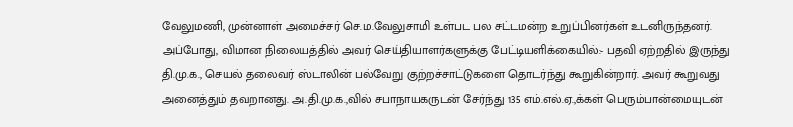வேலுமணி, முன்னாள் அமைச்சர் செ.ம.வேலுசாமி உள்பட பல சட்டமன்ற உறுப்பினர்கள் உடனிருந்தனர்.
அப்போது, விமான நிலையத்தில் அவர் செய்தியாளர்களுக்கு பேட்டியளிக்கையில்:- பதவி ஏற்றதில் இருந்து தி.மு.க., செயல் தலைவர் ஸ்டாலின் பல்வேறு குற்றச்சாட்டுகளை தொடர்ந்து கூறுகின்றார். அவர் கூறுவது அனைத்தும் தவறானது. அ.தி.மு.க.,வில் சபாநாயகருடன் சேர்ந்து 135 எம்.எல்.ஏ.,க்கள் பெரும்பான்மையுடன்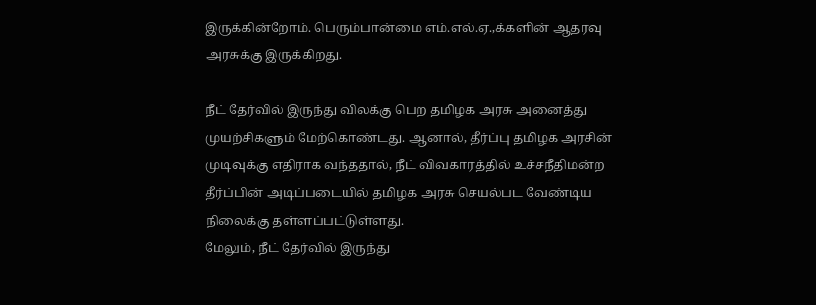இருக்கின்றோம். பெரும்பான்மை எம்.எல்.ஏ.,க்களின் ஆதரவு அரசுக்கு இருக்கிறது.

நீட் தேர்வில் இருந்து விலக்கு பெற தமிழக அரசு அனைத்து முயற்சிகளும் மேற்கொண்டது. ஆனால், தீர்ப்பு தமிழக அரசின் முடிவுக்கு எதிராக வந்ததால், நீட் விவகாரத்தில் உச்சநீதிமன்ற தீர்ப்பின் அடிப்படையில் தமிழக அரசு செயல்பட வேண்டிய நிலைக்கு தள்ளப்பட்டுள்ளது.
மேலும், நீட் தேர்வில் இருந்து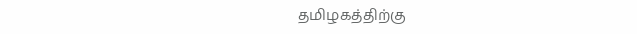தமிழகத்திற்கு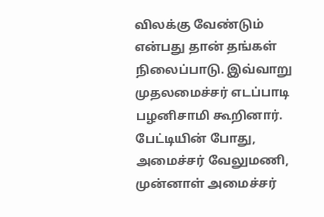விலக்கு வேண்டும் என்பது தான் தங்கள் நிலைப்பாடு. இவ்வாறு முதலமைச்சர் எடப்பாடி பழனிசாமி கூறினார்.
பேட்டியின் போது, அமைச்சர் வேலுமணி, முன்னாள் அமைச்சர்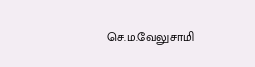செ.ம.வேலுசாமி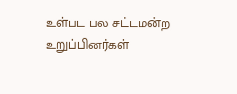உள்பட பல சட்டமன்ற உறுப்பினர்கள்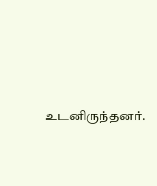உடனிருந்தனர்.